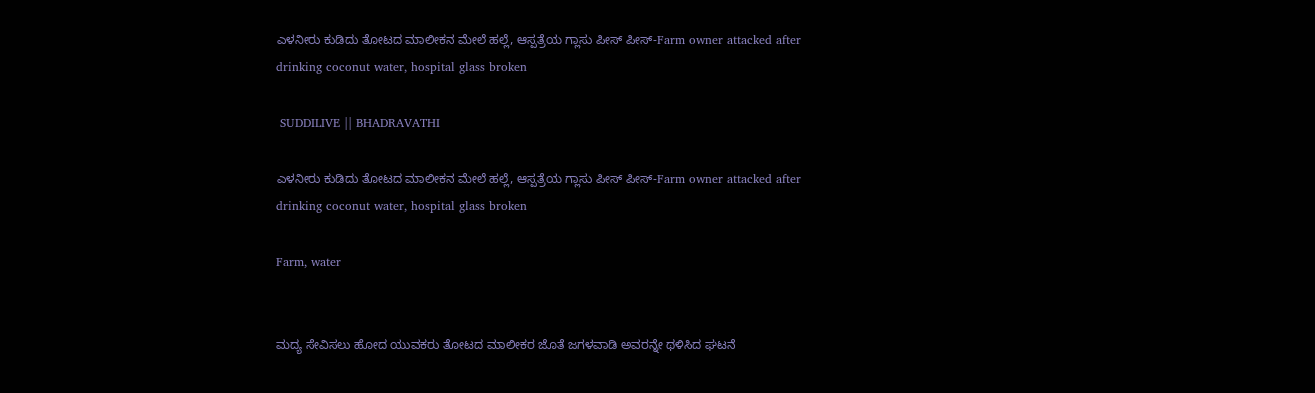ಎಳನೀರು ಕುಡಿದು ತೋಟದ ಮಾಲೀಕನ ಮೇಲೆ ಹಲ್ಲೆ, ಆಸ್ಪತ್ರೆಯ ಗ್ಲಾಸು ಪೀಸ್ ಪೀಸ್-Farm owner attacked after drinking coconut water, hospital glass broken

 SUDDILIVE || BHADRAVATHI

ಎಳನೀರು ಕುಡಿದು ತೋಟದ ಮಾಲೀಕನ ಮೇಲೆ ಹಲ್ಲೆ, ಆಸ್ಪತ್ರೆಯ ಗ್ಲಾಸು ಪೀಸ್ ಪೀಸ್-Farm owner attacked after drinking coconut water, hospital glass broken

Farm, water


ಮದ್ಯ ಸೇವಿಸಲು ಹೋದ ಯುವಕರು ತೋಟದ ಮಾಲೀಕರ ಜೊತೆ ಜಗಳವಾಡಿ ಅವರನ್ನೇ ಥಳಿಸಿದ ಘಟನೆ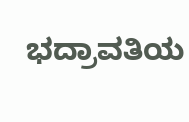ಭದ್ರಾವತಿಯ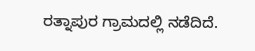ರತ್ನಾಪುರ ಗ್ರಾಮದಲ್ಲಿ ನಡೆದಿದೆ.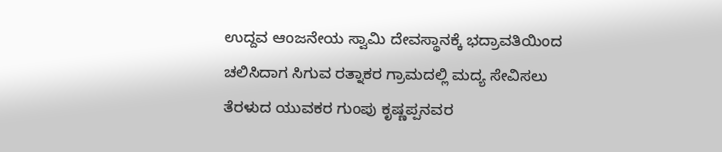ಉದ್ದವ ಆಂಜನೇಯ ಸ್ವಾಮಿ ದೇವಸ್ಥಾನಕ್ಕೆ ಭದ್ರಾವತಿಯಿಂದ ಚಲಿಸಿದಾಗ ಸಿಗುವ ರತ್ನಾಕರ ಗ್ರಾಮದಲ್ಲಿ ಮದ್ಯ ಸೇವಿಸಲು ತೆರಳುದ ಯುವಕರ ಗುಂಪು ಕೃಷ್ಣಪ್ಪನವರ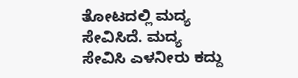ತೋಟದಲ್ಲಿ ಮದ್ಯ ಸೇವಿಸಿದೆ. ಮದ್ಯ ಸೇವಿಸಿ ಎಳನೀರು ಕದ್ದು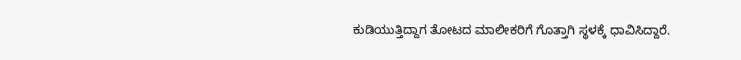ಕುಡಿಯುತ್ತಿದ್ದಾಗ ತೋಟದ ಮಾಲೀಕರಿಗೆ ಗೊತ್ತಾಗಿ ಸ್ಥಳಕ್ಕೆ ಧಾವಿಸಿದ್ದಾರೆ.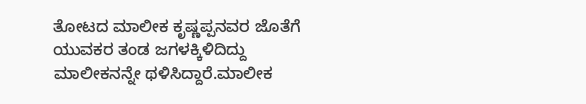ತೋಟದ ಮಾಲೀಕ ಕೃಷ್ಣಪ್ಪನವರ ಜೊತೆಗೆ ಯುವಕರ ತಂಡ ಜಗಳಕ್ಕಿಳಿದಿದ್ದು ಮಾಲೀಕನನ್ನೇ ಥಳಿಸಿದ್ದಾರೆ.ಮಾಲೀಕ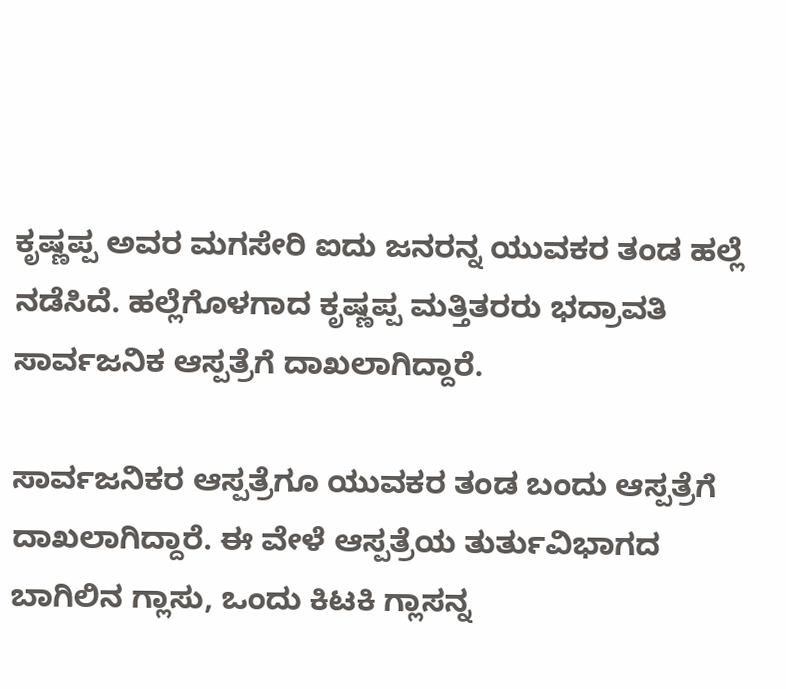ಕೃಷ್ಣಪ್ಪ ಅವರ ಮಗಸೇರಿ ಐದು ಜನರನ್ನ ಯುವಕರ ತಂಡ ಹಲ್ಲೆ ನಡೆಸಿದೆ. ಹಲ್ಲೆಗೊಳಗಾದ ಕೃಷ್ಣಪ್ಪ ಮತ್ತಿತರರು ಭದ್ರಾವತಿ ಸಾರ್ವಜನಿಕ ಆಸ್ಪತ್ರೆಗೆ ದಾಖಲಾಗಿದ್ದಾರೆ.

ಸಾರ್ವಜನಿಕರ ಆಸ್ಪತ್ರೆಗೂ ಯುವಕರ ತಂಡ ಬಂದು ಆಸ್ಪತ್ರೆಗೆ ದಾಖಲಾಗಿದ್ದಾರೆ. ಈ ವೇಳೆ ಆಸ್ಪತ್ರೆಯ ತುರ್ತುವಿಭಾಗದ ಬಾಗಿಲಿನ ಗ್ಲಾಸು, ಒಂದು ಕಿಟಕಿ ಗ್ಲಾಸನ್ನ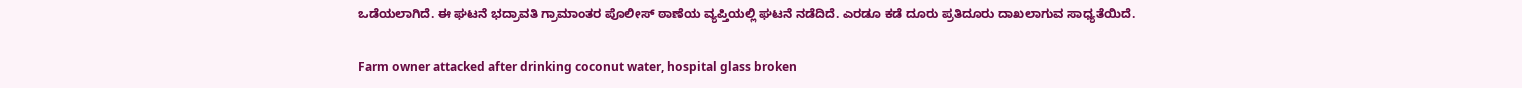ಒಡೆಯಲಾಗಿದೆ. ಈ ಘಟನೆ ಭದ್ರಾವತಿ ಗ್ರಾಮಾಂತರ ಪೊಲೀಸ್ ಠಾಣೆಯ ವ್ಯಪ್ತಿಯಲ್ಲಿ ಘಟನೆ ನಡೆದಿದೆ. ಎರಡೂ ಕಡೆ ದೂರು ಪ್ರತಿದೂರು ದಾಖಲಾಗುವ ಸಾಧ್ಯತೆಯಿದೆ.

Farm owner attacked after drinking coconut water, hospital glass broken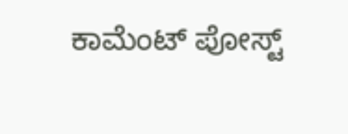ಕಾಮೆಂಟ್‌‌ ಪೋಸ್ಟ್‌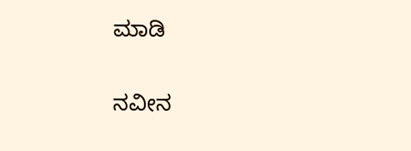ಮಾಡಿ

ನವೀನ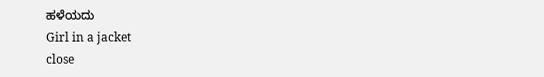ಹಳೆಯದು
Girl in a jacket
close